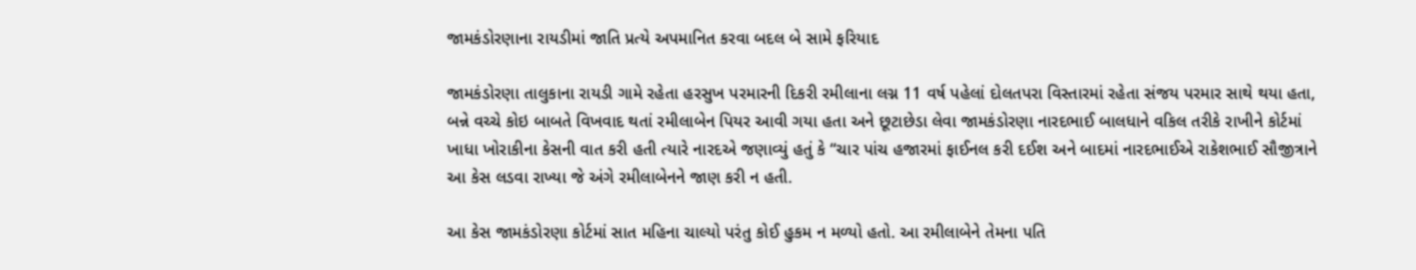જામકંડોરણાના રાયડીમાં જાતિ પ્રત્યે અપમાનિત કરવા બદલ બે સામે ફરિયાદ

જામકંડોરણા તાલુકાના રાયડી ગામે રહેતા હરસુખ પરમારની દિકરી રમીલાના લગ્ન 11 વર્ષ પહેલાં દોલતપરા વિસ્તારમાં રહેતા સંજય પરમાર સાથે થયા હતા, બન્ને વચ્ચે કોઇ બાબતે વિખવાદ થતાં રમીલાબેન પિયર આવી ગયા હતા અને છૂટાછેડા લેવા જામકંડોરણા નારદભાઈ બાલધાને વકિલ તરીકે રાખીને કોર્ટમાં ખાધા ખોરાકીના કેસની વાત કરી હતી ત્યારે નારદએ જણાવ્યું હતું કે “ચાર પાંચ હજારમાં ફાઈનલ કરી દઈશ અને બાદમાં નારદભાઈએ રાકેશભાઈ સૌજીત્રાને આ કેસ લડવા રાખ્યા જે અંગે રમીલાબેનને જાણ કરી ન હતી.

આ કેસ જામકંડોરણા કોર્ટમાં સાત મહિના ચાલ્યો પરંતુ કોઈ હુકમ ન મળ્યો હતો. આ રમીલાબેને તેમના પતિ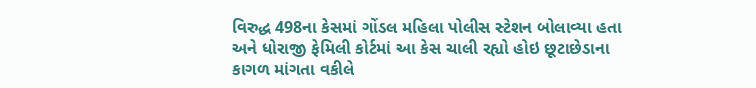વિરુદ્ધ 498ના કેસમાં ગોંડલ મહિલા પોલીસ સ્ટેશન બોલાવ્યા હતા અને ધોરાજી ફેમિલી કોર્ટમાં આ કેસ ચાલી રહ્યો હોઇ છૂટાછેડાના કાગળ માંગતા વકીલે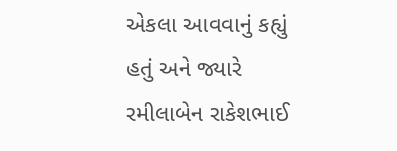એકલા આવવાનું કહ્યું હતું અને જ્યારે રમીલાબેન રાકેશભાઈ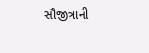સૌજીત્રાની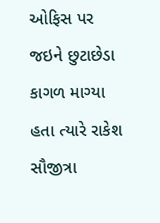ઓફિસ પર જઇને છુટાછેડા કાગળ માગ્યા હતા ત્યારે રાકેશ સૌજીત્રા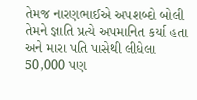તેમજ નારણભાઈએ અપશબ્દો બોલી તેમને જ્ઞાતિ પ્રત્યે અપમાનિત કર્યા હતા અને મારા પતિ પાસેથી લીધેલા 50,000 પણ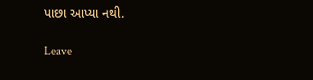પાછા આપ્યા નથી.

Leave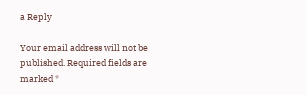a Reply

Your email address will not be published. Required fields are marked *